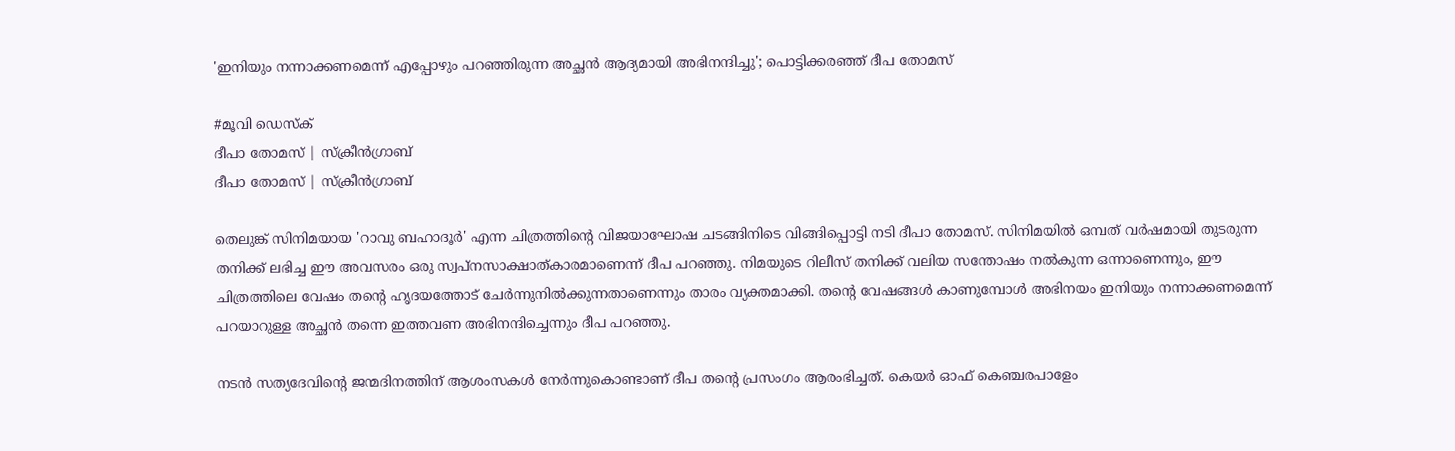'ഇനിയും നന്നാക്കണമെന്ന് എപ്പോഴും പറഞ്ഞിരുന്ന അച്ഛൻ ആദ്യമായി അഭിനന്ദിച്ചു'; പൊട്ടിക്കരഞ്ഞ് ദീപ തോമസ്

#മൂവി ഡെസ്ക്
ദീപാ തോമസ് | സ്ക്രീൻഗ്രാബ്
ദീപാ തോമസ് | സ്ക്രീൻഗ്രാബ്

തെലുങ്ക് സിനിമയായ 'റാവു ബഹാദൂർ' എന്ന ചിത്രത്തിന്റെ വിജയാഘോഷ ചടങ്ങിനിടെ വിങ്ങിപ്പൊട്ടി നടി ദീപാ തോമസ്. സിനിമയിൽ ഒമ്പത് വർഷമായി തുടരുന്ന തനിക്ക് ലഭിച്ച ഈ അവസരം ഒരു സ്വപ്നസാക്ഷാത്കാരമാണെന്ന് ദീപ പറഞ്ഞു. നിമയുടെ റിലീസ് തനിക്ക് വലിയ സന്തോഷം നൽകുന്ന ഒന്നാണെന്നും, ഈ ചിത്രത്തിലെ വേഷം തന്റെ ഹൃദയത്തോട് ചേർന്നുനിൽക്കുന്നതാണെന്നും താരം വ്യക്തമാക്കി. തന്റെ വേഷങ്ങൾ കാണുമ്പോൾ അഭിനയം ഇനിയും നന്നാക്കണമെന്ന് പറയാറുള്ള അച്ഛൻ തന്നെ ഇത്തവണ അഭിനന്ദിച്ചെന്നും ദീപ പറഞ്ഞു.

നടൻ സത്യദേവിന്റെ ജന്മദിനത്തിന് ആശംസകൾ നേർന്നുകൊണ്ടാണ് ദീപ തന്റെ പ്രസംഗം ആരംഭിച്ചത്. കെയർ ഓഫ് കെഞ്ചരപാളേം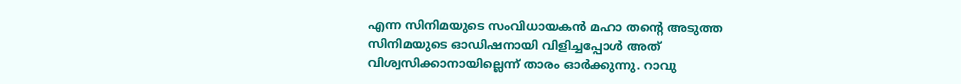എന്ന സിനിമയുടെ സംവിധായകൻ മഹാ തന്റെ അടുത്ത സിനിമയുടെ ഓഡിഷനായി വിളിച്ചപ്പോൾ അത് വിശ്വസിക്കാനായില്ലെന്ന് താരം ഓർക്കുന്നു. റാവു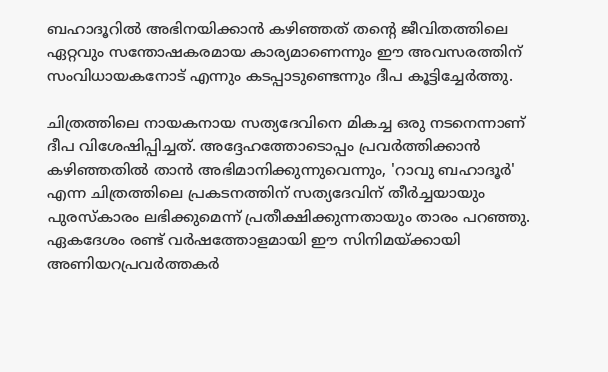ബഹാദൂറിൽ അഭിനയിക്കാൻ കഴിഞ്ഞത് തന്റെ ജീവിതത്തിലെ ഏറ്റവും സന്തോഷകരമായ കാര്യമാണെന്നും ഈ അവസരത്തിന് സംവിധായകനോട് എന്നും കടപ്പാടുണ്ടെന്നും ദീപ കൂട്ടിച്ചേർത്തു.

ചിത്രത്തിലെ നായകനായ സത്യദേവിനെ മികച്ച ഒരു നടനെന്നാണ് ദീപ വിശേഷിപ്പിച്ചത്. അദ്ദേഹത്തോടൊപ്പം പ്രവർത്തിക്കാൻ കഴിഞ്ഞതിൽ താൻ അഭിമാനിക്കുന്നുവെന്നും, 'റാവു ബഹാദൂർ' എന്ന ചിത്രത്തിലെ പ്രകടനത്തിന് സത്യദേവിന് തീർച്ചയായും പുരസ്കാരം ലഭിക്കുമെന്ന് പ്രതീക്ഷിക്കുന്നതായും താരം പറഞ്ഞു. ഏകദേശം രണ്ട് വർഷത്തോളമായി ഈ സിനിമയ്ക്കായി അണിയറപ്രവർത്തകർ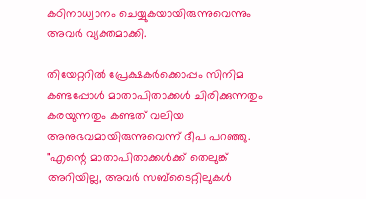കഠിനാധ്വാനം ചെയ്യുകയായിരുന്നുവെന്നും അവർ വ്യക്തമാക്കി.

തിയേറ്ററിൽ പ്രേക്ഷകർക്കൊപ്പം സിനിമ കണ്ടപ്പോൾ മാതാപിതാക്കൾ ചിരിക്കുന്നതും കരയുന്നതും കണ്ടത് വലിയ അനുഭവമായിരുന്നുവെന്ന് ദീപ പറഞ്ഞു. "എന്റെ മാതാപിതാക്കൾക്ക് തെലുങ്ക് അറിയില്ല, അവർ സബ്ടൈറ്റിലുകൾ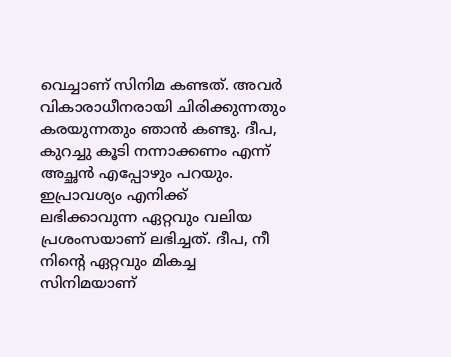വെച്ചാണ് സിനിമ കണ്ടത്. അവർ വികാരാധീനരായി ചിരിക്കുന്നതും കരയുന്നതും ഞാൻ കണ്ടു. ദീപ, കുറച്ചു കൂടി നന്നാക്കണം എന്ന് അച്ഛൻ എപ്പോഴും പറയും. ഇപ്രാവശ്യം എനിക്ക് ലഭിക്കാവുന്ന ഏറ്റവും വലിയ പ്രശംസയാണ് ലഭിച്ചത്. ദീപ, നീ നിന്റെ ഏറ്റവും മികച്ച സിനിമയാണ്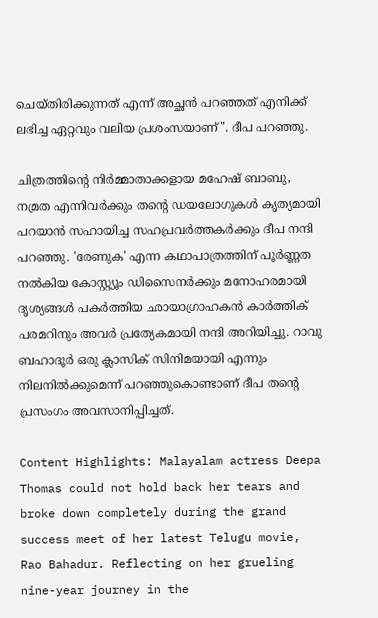ചെയ്തിരിക്കുന്നത് എന്ന് അച്ഛൻ പറഞ്ഞത് എനിക്ക് ലഭിച്ച ഏറ്റവും വലിയ പ്രശംസയാണ്". ദീപ പറഞ്ഞു.

ചിത്രത്തിന്റെ നിർമ്മാതാക്കളായ മഹേഷ് ബാബു, നമ്രത എന്നിവർക്കും തന്റെ ഡയലോഗുകൾ കൃത്യമായി പറയാൻ സഹായിച്ച സഹപ്രവർത്തകർക്കും ദീപ നന്ദി പറഞ്ഞു. 'രേണുക' എന്ന കഥാപാത്രത്തിന് പൂർണ്ണത നൽകിയ കോസ്റ്റ്യൂം ഡിസൈനർക്കും മനോഹരമായി ദൃശ്യങ്ങൾ പകർത്തിയ ഛായാഗ്രാഹകൻ കാർത്തിക് പരമറിനും അവർ പ്രത്യേകമായി നന്ദി അറിയിച്ചു. റാവു ബഹാദൂർ ഒരു ക്ലാസിക് സിനിമയായി എന്നും നിലനിൽക്കുമെന്ന് പറഞ്ഞുകൊണ്ടാണ് ദീപ തന്റെ പ്രസംഗം അവസാനിപ്പിച്ചത്.

Content Highlights: Malayalam actress Deepa Thomas could not hold back her tears and broke down completely during the grand success meet of her latest Telugu movie, Rao Bahadur. Reflecting on her grueling nine-year journey in the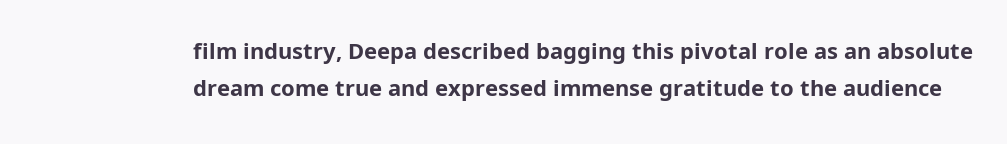film industry, Deepa described bagging this pivotal role as an absolute dream come true and expressed immense gratitude to the audience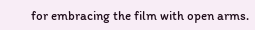for embracing the film with open arms.